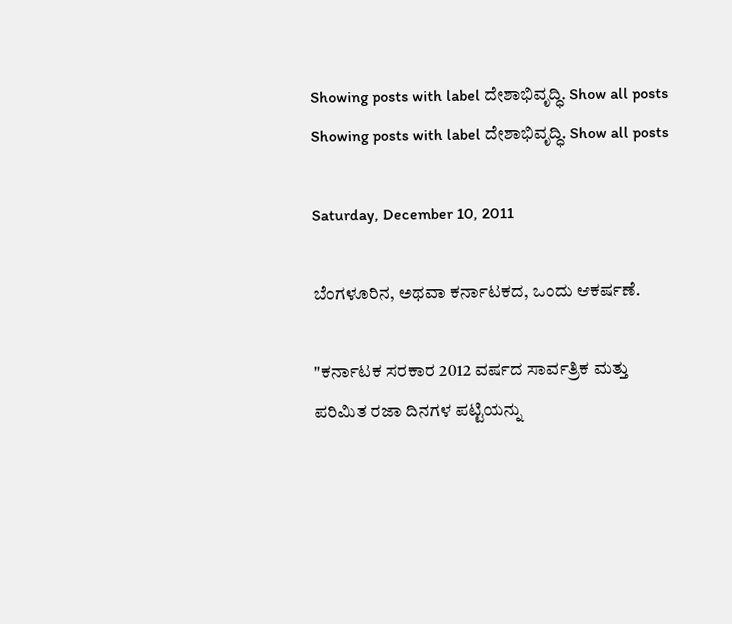Showing posts with label ದೇಶಾಭಿವೃದ್ಧಿ. Show all posts
Showing posts with label ದೇಶಾಭಿವೃದ್ಧಿ. Show all posts

Saturday, December 10, 2011

ಬೆಂಗಳೂರಿನ, ಅಥವಾ ಕರ್ನಾಟಕದ, ಒಂದು ಆಕರ್ಷಣೆ.

"ಕರ್ನಾಟಕ ಸರಕಾರ 2012 ವರ್ಷದ ಸಾರ್ವತ್ರಿಕ ಮತ್ತು ಪರಿಮಿತ ರಜಾ ದಿನಗಳ ಪಟ್ಟಿಯನ್ನು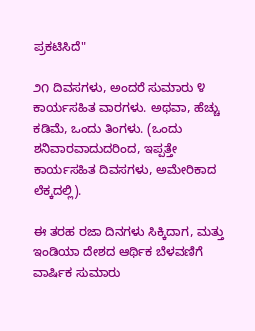ಪ್ರಕಟಿಸಿದೆ"

೨೧ ದಿವಸಗಳು, ಅಂದರೆ ಸುಮಾರು ೪ ಕಾರ್ಯಸಹಿತ ವಾರಗಳು. ಅಥವಾ, ಹೆಚ್ಚು ಕಡಿಮೆ, ಒಂದು ತಿಂಗಳು. (ಒಂದು ಶನಿವಾರವಾದುದರಿಂದ, ಇಪ್ಪತ್ತೇ ಕಾರ್ಯಸಹಿತ ದಿವಸಗಳು, ಅಮೇರಿಕಾದ ಲೆಕ್ಕದಲ್ಲಿ).

ಈ ತರಹ ರಜಾ ದಿನಗಳು ಸಿಕ್ಕಿದಾಗ, ಮತ್ತು ಇಂಡಿಯಾ ದೇಶದ ಆರ್ಥಿಕ ಬೆಳವಣಿಗೆ ವಾರ್ಷಿಕ ಸುಮಾರು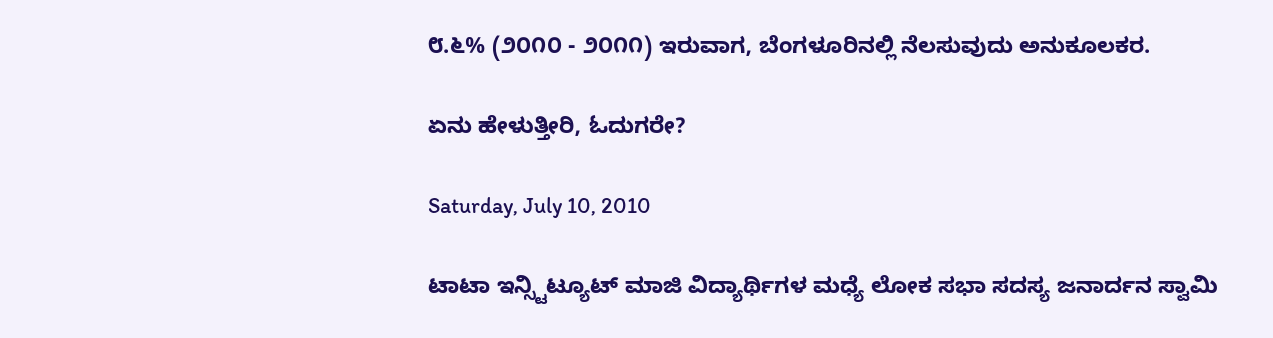೮.೬% (೨೦೧೦ - ೨೦೧೧) ಇರುವಾಗ, ಬೆಂಗಳೂರಿನಲ್ಲಿ ನೆಲಸುವುದು ಅನುಕೂಲಕರ.

ಏನು ಹೇಳುತ್ತೀರಿ, ಓದುಗರೇ?

Saturday, July 10, 2010

ಟಾಟಾ ಇನ್ಸ್ಟಿಟ್ಯೂಟ್ ಮಾಜಿ ವಿದ್ಯಾರ್ಥಿಗಳ ಮಧ್ಯೆ ಲೋಕ ಸಭಾ ಸದಸ್ಯ ಜನಾರ್ದನ ಸ್ವಾಮಿ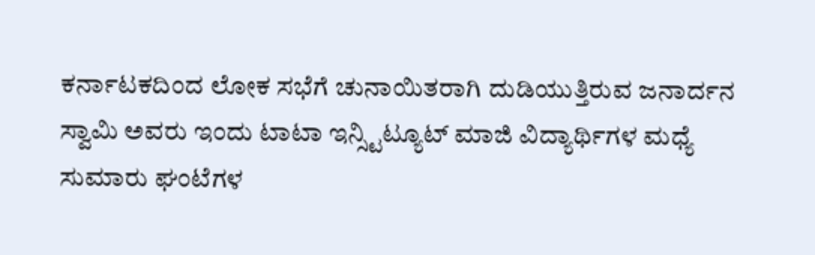ಕರ್ನಾಟಕದಿಂದ ಲೋಕ ಸಭೆಗೆ ಚುನಾಯಿತರಾಗಿ ದುಡಿಯುತ್ತಿರುವ ಜನಾರ್ದನ ಸ್ವಾಮಿ ಅವರು ಇಂದು ಟಾಟಾ ಇನ್ಸ್ಟಿಟ್ಯೂಟ್ ಮಾಜಿ ವಿದ್ಯಾರ್ಥಿಗಳ ಮಧ್ಯೆ ಸುಮಾರು ಘಂಟೆಗಳ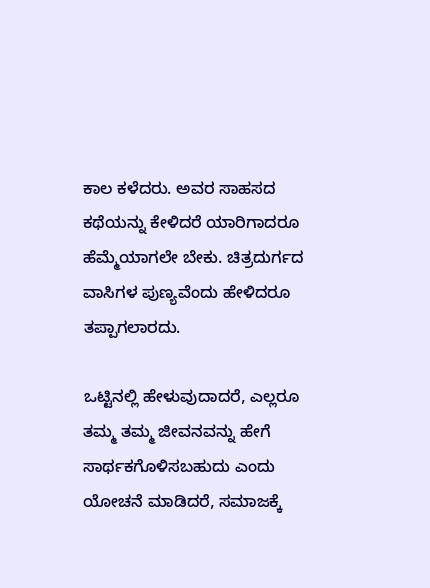ಕಾಲ ಕಳೆದರು. ಅವರ ಸಾಹಸದ ಕಥೆಯನ್ನು ಕೇಳಿದರೆ ಯಾರಿಗಾದರೂ ಹೆಮ್ಮೆಯಾಗಲೇ ಬೇಕು. ಚಿತ್ರದುರ್ಗದ ವಾಸಿಗಳ ಪುಣ್ಯವೆಂದು ಹೇಳಿದರೂ ತಪ್ಪಾಗಲಾರದು.

ಒಟ್ಟಿನಲ್ಲಿ ಹೇಳುವುದಾದರೆ, ಎಲ್ಲರೂ ತಮ್ಮ ತಮ್ಮ ಜೀವನವನ್ನು ಹೇಗೆ ಸಾರ್ಥಕಗೊಳಿಸಬಹುದು ಎಂದು ಯೋಚನೆ ಮಾಡಿದರೆ, ಸಮಾಜಕ್ಕೆ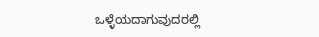ಒಳ್ಳೆಯದಾಗುವುದರಲ್ಲಿ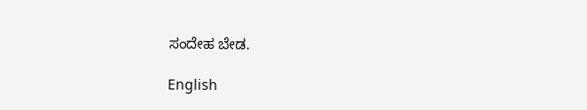ಸಂದೇಹ ಬೇಡ.

English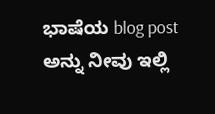ಭಾಷೆಯ blog post ಅನ್ನು ನೀವು ಇಲ್ಲಿ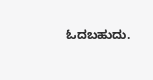ಓದಬಹುದು.